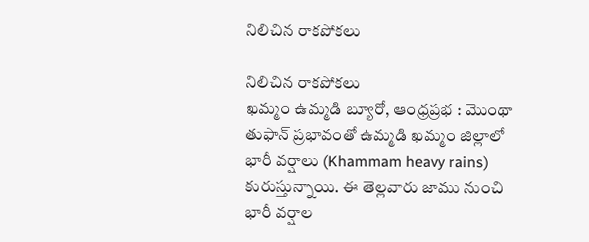నిలిచిన రాకపోకలు

నిలిచిన రాకపోకలు
ఖమ్మం ఉమ్మడి బ్యూరో, ఆంధ్రప్రభ : మొంథా తుఫాన్ ప్రభావంతో ఉమ్మడి ఖమ్మం జిల్లాలో భారీ వర్షాలు (Khammam heavy rains) కురుస్తున్నాయి. ఈ తెల్లవారు జాము నుంచి భారీ వర్షాల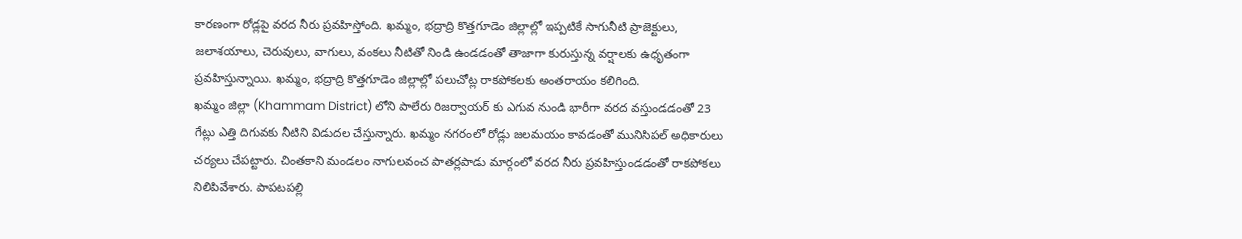కారణంగా రోడ్లపై వరద నీరు ప్రవహిస్తోంది. ఖమ్మం, భద్రాద్రి కొత్తగూడెం జిల్లాల్లో ఇప్పటికే సాగునీటి ప్రాజెక్టులు, జలాశయాలు, చెరువులు, వాగులు, వంకలు నీటితో నిండి ఉండడంతో తాజాగా కురుస్తున్న వర్షాలకు ఉధృతంగా ప్రవహిస్తున్నాయి. ఖమ్మం, భద్రాద్రి కొత్తగూడెం జిల్లాల్లో పలుచోట్ల రాకపోకలకు అంతరాయం కలిగింది.
ఖమ్మం జిల్లా (Khammam District) లోని పాలేరు రిజర్వాయర్ కు ఎగువ నుండి భారీగా వరద వస్తుండడంతో 23 గేట్లు ఎత్తి దిగువకు నీటిని విడుదల చేస్తున్నారు. ఖమ్మం నగరంలో రోడ్లు జలమయం కావడంతో మునిసిపల్ అధికారులు చర్యలు చేపట్టారు. చింతకాని మండలం నాగులవంచ పాతర్లపాడు మార్గంలో వరద నీరు ప్రవహిస్తుండడంతో రాకపోకలు నిలిపివేశారు. పాపటపల్లి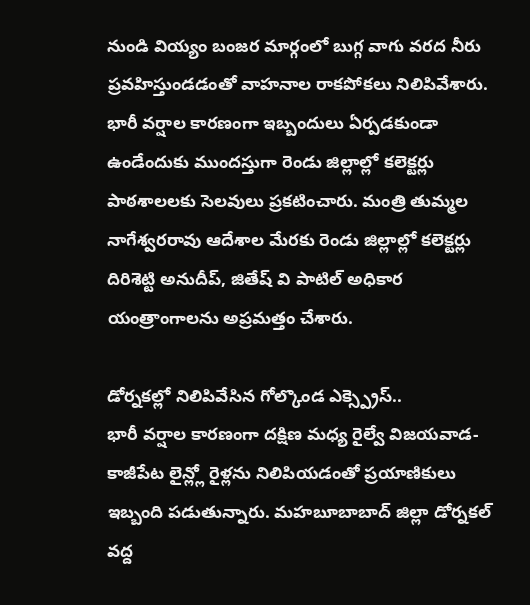నుండి వియ్యం బంజర మార్గంలో బుగ్గ వాగు వరద నీరు ప్రవహిస్తుండడంతో వాహనాల రాకపోకలు నిలిపివేశారు. భారీ వర్షాల కారణంగా ఇబ్బందులు ఏర్పడకుండా ఉండేందుకు ముందస్తుగా రెండు జిల్లాల్లో కలెక్టర్లు పాఠశాలలకు సెలవులు ప్రకటించారు. మంత్రి తుమ్మల నాగేశ్వరరావు ఆదేశాల మేరకు రెండు జిల్లాల్లో కలెక్టర్లు దిరిశెట్టి అనుదీప్, జితేష్ వి పాటిల్ అధికార యంత్రాంగాలను అప్రమత్తం చేశారు.

డోర్నకల్లో నిలిపివేసిన గోల్కొండ ఎక్స్ప్రెస్..
భారీ వర్షాల కారణంగా దక్షిణ మధ్య రైల్వే విజయవాడ- కాజీపేట లైన్ల్లో రైళ్లను నిలిపియడంతో ప్రయాణికులు ఇబ్బంది పడుతున్నారు. మహబూబాబాద్ జిల్లా డోర్నకల్ వద్ద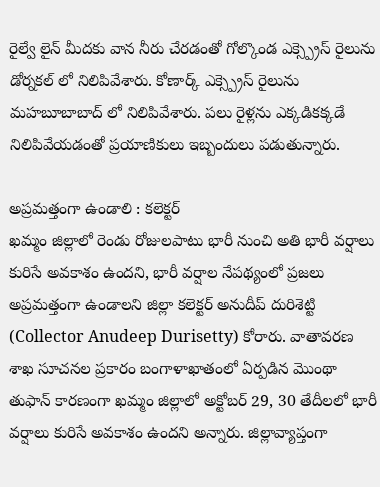రైల్వే లైన్ మీదకు వాన నీరు చేరడంతో గోల్కొండ ఎక్స్ప్రెస్ రైలును డోర్నకల్ లో నిలిపివేశారు. కోణార్క్ ఎక్స్ప్రెస్ రైలును మహబూబాబాద్ లో నిలిపివేశారు. పలు రైళ్లను ఎక్కడికక్కడే నిలిపివేయడంతో ప్రయాణికులు ఇబ్బందులు పడుతున్నారు.

అప్రమత్తంగా ఉండాలి : కలెక్టర్
ఖమ్మం జిల్లాలో రెండు రోజులపాటు భారీ నుంచి అతి భారీ వర్షాలు కురిసే అవకాశం ఉందని, భారీ వర్షాల నేపథ్యంలో ప్రజలు అప్రమత్తంగా ఉండాలని జిల్లా కలెక్టర్ అనుదీప్ దురిశెట్టి (Collector Anudeep Durisetty) కోరారు. వాతావరణ శాఖ సూచనల ప్రకారం బంగాళాఖాతంలో ఏర్పడిన మొంథా తుఫాన్ కారణంగా ఖమ్మం జిల్లాలో అక్టోబర్ 29, 30 తేదీలలో భారీ వర్షాలు కురిసే అవకాశం ఉందని అన్నారు. జిల్లావ్యాప్తంగా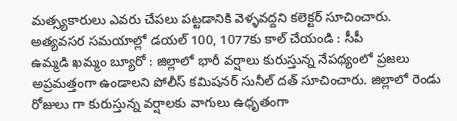మత్స్యకారులు ఎవరు చేపలు పట్టడానికి వెళ్ళవద్దని కలెక్టర్ సూచించారు.
అత్యవసర సమయాల్లో డయల్ 100, 1077కు కాల్ చేయండి : సీపీ
ఉమ్మడి ఖమ్మం బ్యూరో : జిల్లాలో భారీ వర్షాలు కురుస్తున్న నేపథ్యంలో ప్రజలు అప్రమత్తంగా ఉండాలని పోలీస్ కమిషనర్ సునీల్ దత్ సూచించారు. జిల్లాలో రెండు రోజులు గా కురుస్తున్న వర్షాలకు వాగులు ఉధృతంగా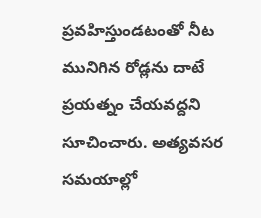ప్రవహిస్తుండటంతో నీట మునిగిన రోడ్లను దాటే ప్రయత్నం చేయవద్దని సూచించారు. అత్యవసర సమయాల్లో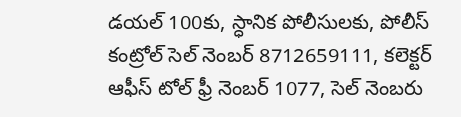డయల్ 100కు, స్ధానిక పోలీసులకు, పోలీస్ కంట్రోల్ సెల్ నెంబర్ 8712659111, కలెక్టర్ ఆఫీస్ టోల్ ఫ్రీ నెంబర్ 1077, సెల్ నెంబరు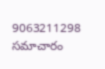9063211298 సమాచారం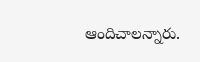ఆందిచాలన్నారు.